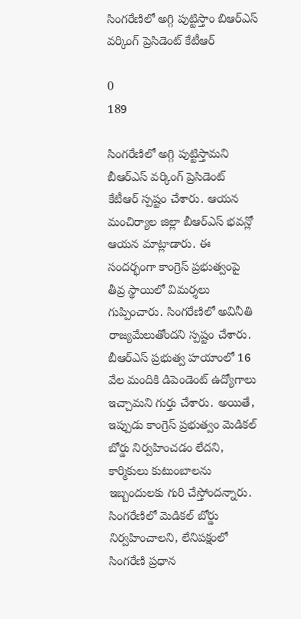సింగరేణిలో అగ్గి పుట్టిస్తాం బిఆర్ఎస్ వర్కింగ్ ప్రెసిడెంట్ కేటీఆర్

0
189

సింగరేణిలో అగ్గి పుట్టిస్తామని బీఆర్ఎస్ వర్కింగ్ ప్రెసిడెంట్ కేటీఆర్ స్పష్టం చేశారు. ఆయన మంచిర్యాల జిల్లా బీఆర్ఎస్ భవన్లో ఆయన మాట్లాడారు. ఈ సందర్భంగా కాంగ్రెస్ ప్రభుత్వంపై తీవ్ర స్థాయిలో విమర్శలు గుప్పించారు. సింగరేణిలో అవినీతి రాజ్యమేలుతోందని స్పష్టం చేశారు. బీఆర్ఎస్ ప్రభుత్వ హయాంలో 16 వేల మందికి డిపెండెంట్ ఉద్యోగాలు ఇచ్చామని గుర్తు చేశారు. అయితే, ఇప్పుడు కాంగ్రెస్ ప్రభుత్వం మెడికల్ బోర్డు నిర్వహించడం లేదని, కార్మికులు కుటుంబాలను ఇబ్బందులకు గురి చేస్తోందన్నారు. సింగరేణిలో మెడికల్ బోర్డు నిర్వహించాలని, లేనిపక్షంలో సింగరేణి ప్రధాన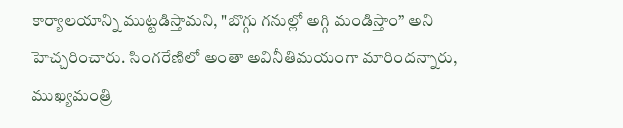కార్యాలయాన్ని ముట్టడిస్తామని, "బొగ్గు గనుల్లో అగ్గి మండిస్తాం” అని హెచ్చరించారు. సింగరేణిలో అంతా అవినీతిమయంగా మారిందన్నారు, ముఖ్యమంత్రి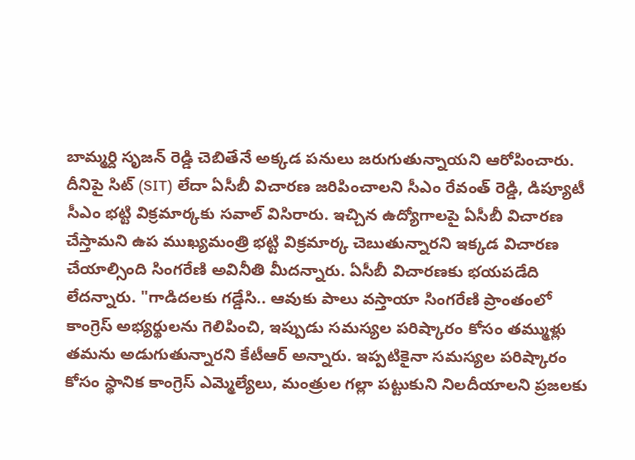బామ్మర్ది సృజన్ రెడ్డి చెబితేనే అక్కడ పనులు జరుగుతున్నాయని ఆరోపించారు. దీనిపై సిట్ (SIT) లేదా ఏసీబీ విచారణ జరిపించాలని సీఎం రేవంత్ రెడ్డి, డిప్యూటీ సీఎం భట్టి విక్రమార్కకు సవాల్ విసిరారు. ఇచ్చిన ఉద్యోగాలపై ఏసీబీ విచారణ చేస్తామని ఉప ముఖ్యమంత్రి భట్టి విక్రమార్క చెబుతున్నారని ఇక్కడ విచారణ చేయాల్సింది సింగరేణి అవినీతి మీదన్నారు. ఏసీబీ విచారణకు భయపడేది లేదన్నారు. "గాడిదలకు గడ్డేసి.. ఆవుకు పాలు వస్తాయా సింగరేణి ప్రాంతంలో కాంగ్రెస్ అభ్యర్థులను గెలిపించి, ఇప్పుడు సమస్యల పరిష్కారం కోసం తమ్ముళ్లు తమను అడుగుతున్నారని కేటీఆర్ అన్నారు. ఇప్పటికైనా సమస్యల పరిష్కారం కోసం స్థానిక కాంగ్రెస్ ఎమ్మెల్యేలు, మంత్రుల గల్లా పట్టుకుని నిలదీయాలని ప్రజలకు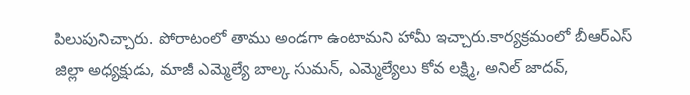పిలుపునిచ్చారు. పోరాటంలో తాము అండగా ఉంటామని హామీ ఇచ్చారు.కార్యక్రమంలో బీఆర్ఎస్ జిల్లా అధ్యక్షుడు, మాజీ ఎమ్మెల్యే బాల్క సుమన్, ఎమ్మెల్యేలు కోవ లక్ష్మి, అనిల్ జాదవ్,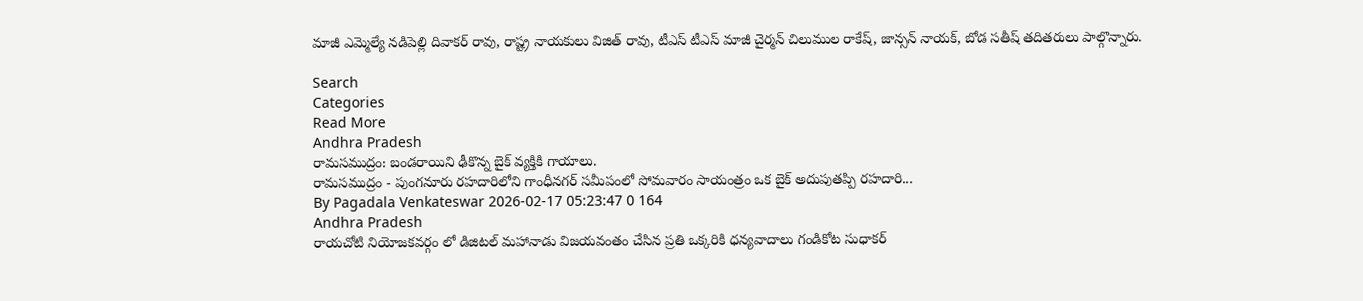మాజీ ఎమ్మెల్యే నడిపెల్లి దివాకర్ రావు, రాష్ట్ర నాయకులు విజిత్ రావు, టీఎస్ టీఎస్ మాజీ చైర్మన్ చిలుముల రాకేష్, జాన్సన్ నాయక్, బోడ సతీష్ తదితరులు పాల్గొన్నారు.

Search
Categories
Read More
Andhra Pradesh
రామసముద్రం: బండరాయిని ఢీకొన్న బైక్ వ్యక్తికి గాయాలు.
రామసముద్రం - పుంగనూరు రహదారిలోని గాంధీనగర్ సమీపంలో సోమవారం సాయంత్రం ఒక బైక్ అదుపుతప్పి రహదారి...
By Pagadala Venkateswar 2026-02-17 05:23:47 0 164
Andhra Pradesh
రాయచోటి నియోజకవర్గం లో డిజిటల్ మహానాడు విజయవంతం చేసిన ప్రతి ఒక్కరికి ధన్యవాదాలు గండికోట సుధాకర్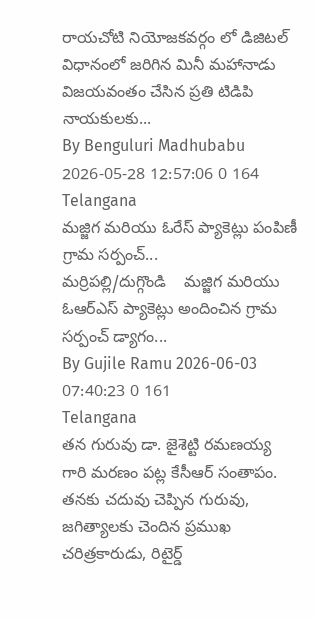రాయచోటి నియోజకవర్గం లో డిజిటల్ విధానంలో జరిగిన మినీ మహానాడు విజయవంతం చేసిన ప్రతి టిడిపి నాయకులకు...
By Benguluri Madhubabu 2026-05-28 12:57:06 0 164
Telangana
మజ్జిగ మరియు ఓరేస్ ప్యాకెట్లు పంపిణీ గ్రామ సర్పంచ్...
మర్రిపల్లి/దుగ్గొండి    మజ్జిగ మరియు ఓఆర్ఎస్ ప్యాకెట్లు అందించిన గ్రామ సర్పంచ్ డ్యాగం...
By Gujile Ramu 2026-06-03 07:40:23 0 161
Telangana
తన గురువు డా. జైశెట్టి రమణయ్య గారి మరణం పట్ల కేసీఆర్ సంతాపం.
తనకు చదువు చెప్పిన గురువు, జగిత్యాలకు చెందిన ప్రముఖ చరిత్రకారుడు, రిటైర్డ్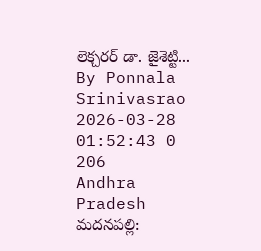లెక్చరర్ డా. జైశెట్టి...
By Ponnala Srinivasrao 2026-03-28 01:52:43 0 206
Andhra Pradesh
మదనపల్లి: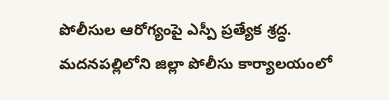పోలీసుల ఆరోగ్యంపై ఎస్పీ ప్రత్యేక శ్రద్ధ.
మదనపల్లిలోని జిల్లా పోలీసు కార్యాలయంలో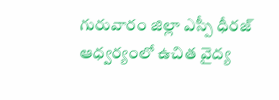గురువారం జిల్లా ఎస్పీ ధీరజ్ ఆధ్వర్యంలో ఉచిత వైద్య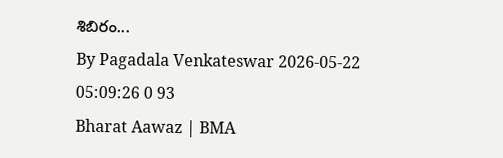శిబిరం...
By Pagadala Venkateswar 2026-05-22 05:09:26 0 93
Bharat Aawaz | BMA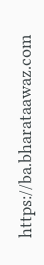https://ba.bharataawaz.com